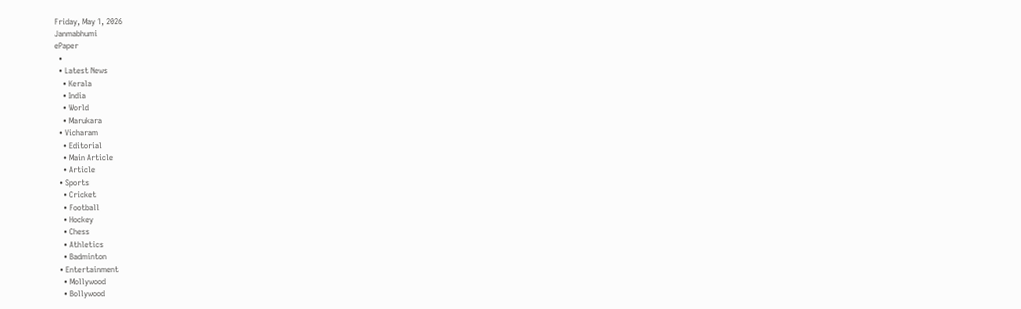Friday, May 1, 2026
Janmabhumi
ePaper
  •
  • Latest News
    • Kerala
    • India
    • World
    • Marukara
  • Vicharam
    • Editorial
    • Main Article
    • Article
  • Sports
    • Cricket
    • Football
    • Hockey
    • Chess
    • Athletics
    • Badminton
  • Entertainment
    • Mollywood
    • Bollywood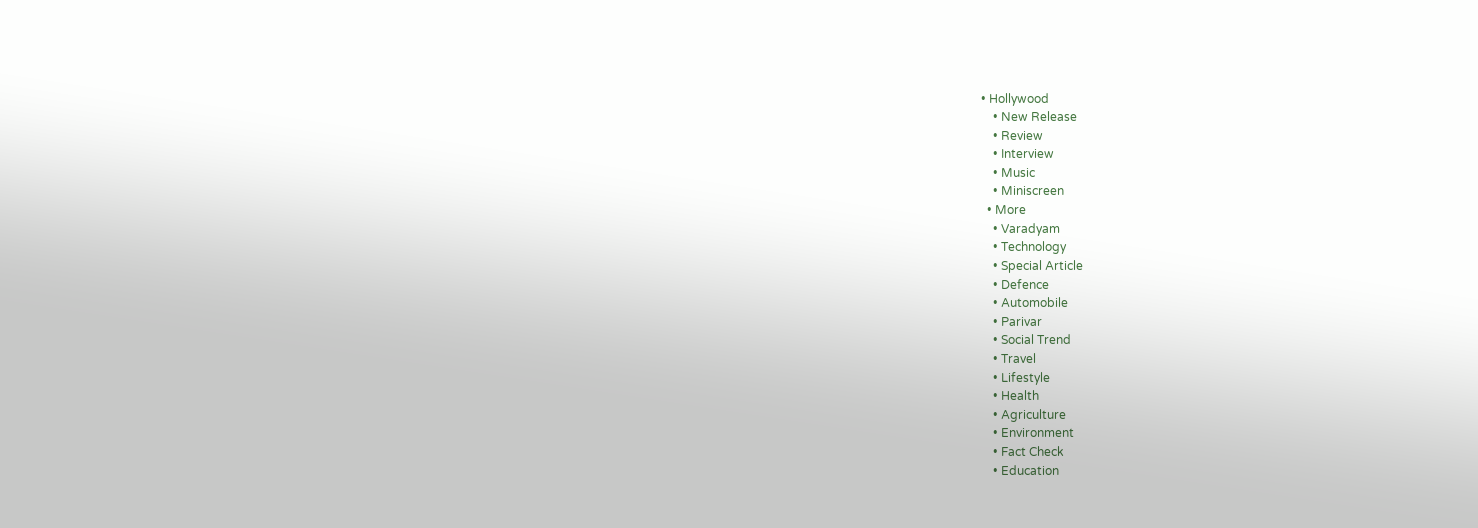• Hollywood
    • New Release
    • Review
    • Interview
    • Music
    • Miniscreen
  • More
    • Varadyam
    • Technology
    • Special Article
    • Defence
    • Automobile
    • Parivar
    • Social Trend
    • Travel
    • Lifestyle
    • Health
    • Agriculture
    • Environment
    • Fact Check
    • Education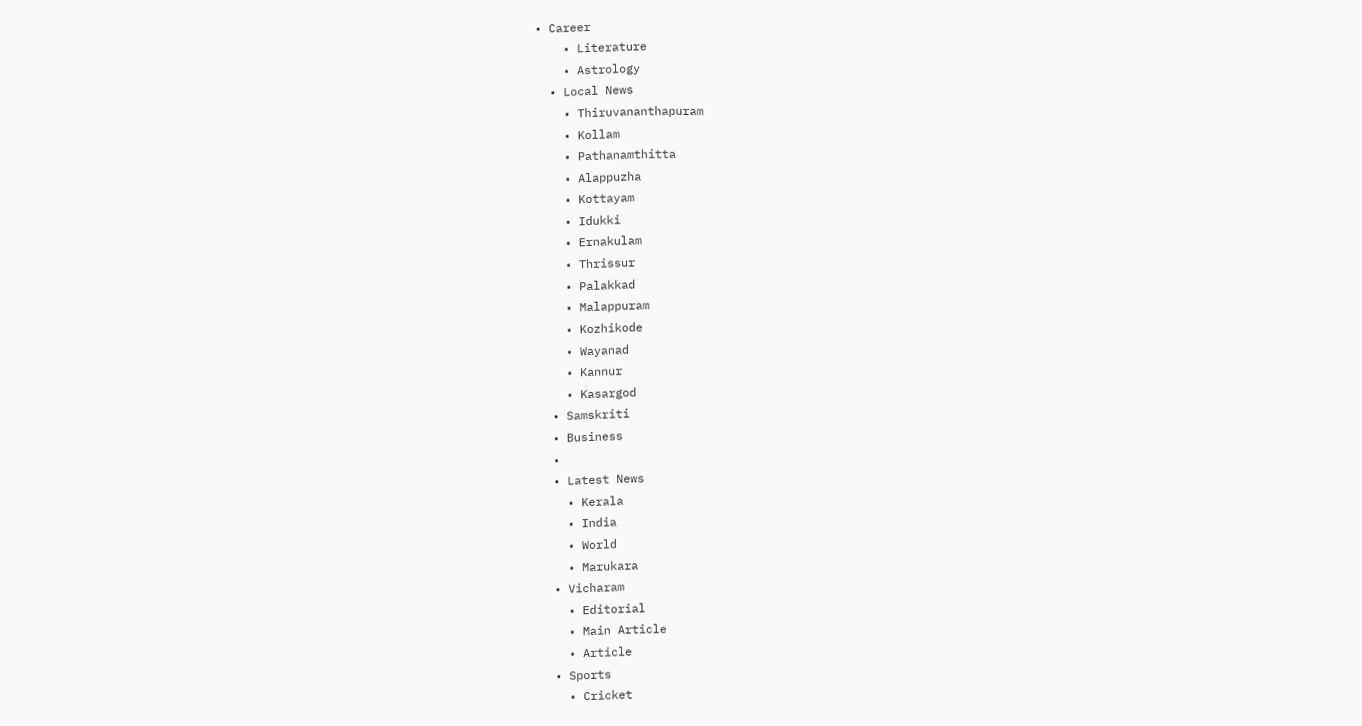• Career
    • Literature
    • Astrology
  • Local News
    • Thiruvananthapuram
    • Kollam
    • Pathanamthitta
    • Alappuzha
    • Kottayam
    • Idukki
    • Ernakulam
    • Thrissur
    • Palakkad
    • Malappuram
    • Kozhikode
    • Wayanad
    • Kannur
    • Kasargod
  • Samskriti
  • Business
  •
  • Latest News
    • Kerala
    • India
    • World
    • Marukara
  • Vicharam
    • Editorial
    • Main Article
    • Article
  • Sports
    • Cricket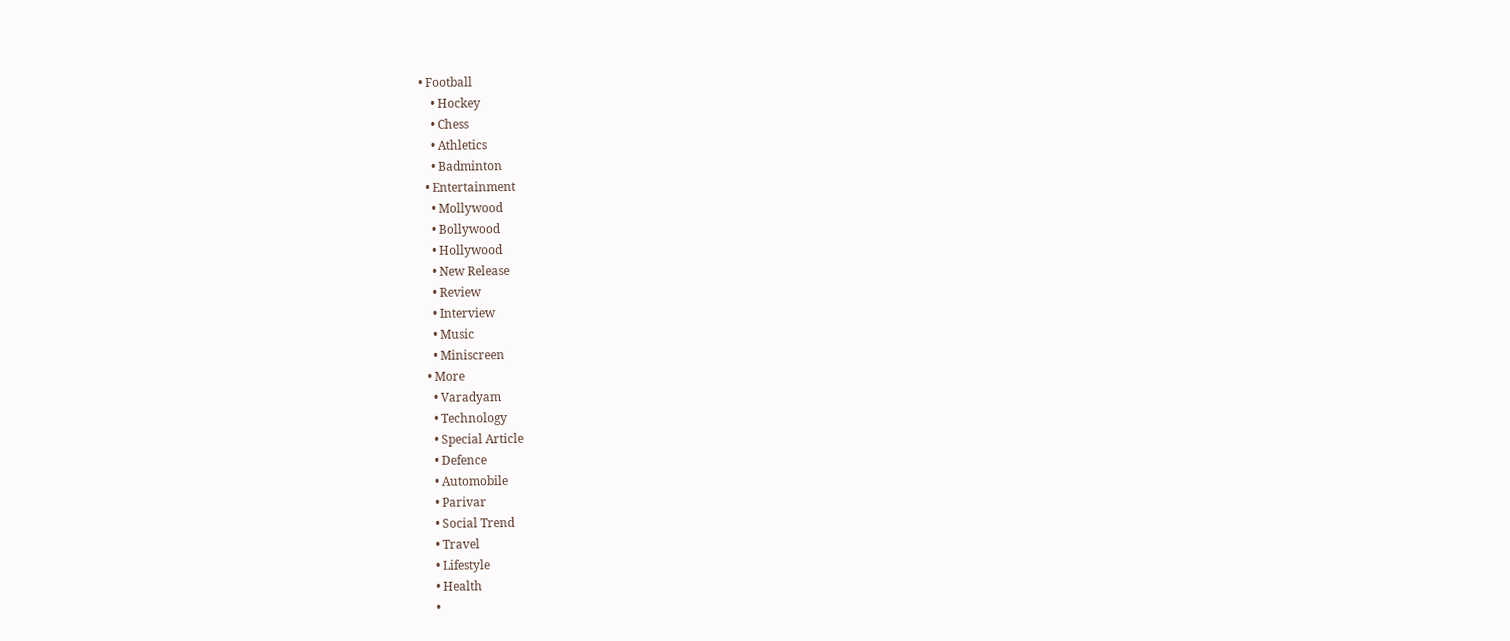• Football
    • Hockey
    • Chess
    • Athletics
    • Badminton
  • Entertainment
    • Mollywood
    • Bollywood
    • Hollywood
    • New Release
    • Review
    • Interview
    • Music
    • Miniscreen
  • More
    • Varadyam
    • Technology
    • Special Article
    • Defence
    • Automobile
    • Parivar
    • Social Trend
    • Travel
    • Lifestyle
    • Health
    •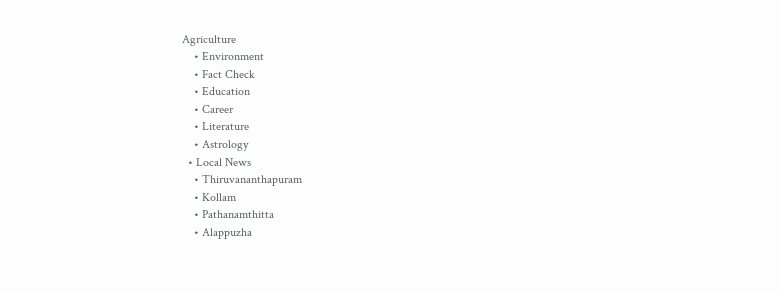Agriculture
    • Environment
    • Fact Check
    • Education
    • Career
    • Literature
    • Astrology
  • Local News
    • Thiruvananthapuram
    • Kollam
    • Pathanamthitta
    • Alappuzha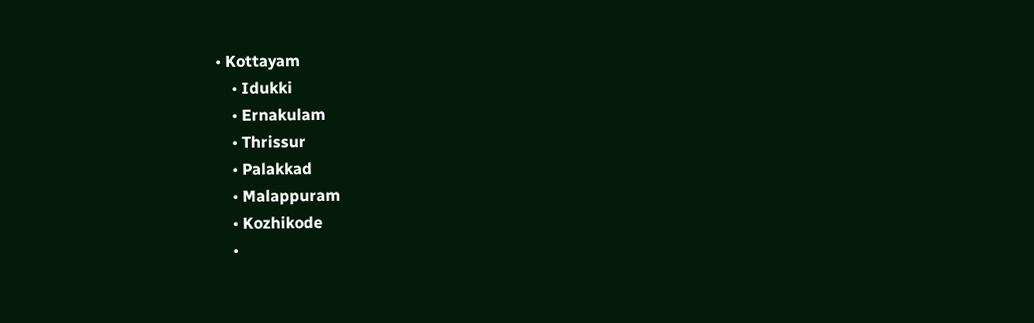• Kottayam
    • Idukki
    • Ernakulam
    • Thrissur
    • Palakkad
    • Malappuram
    • Kozhikode
    •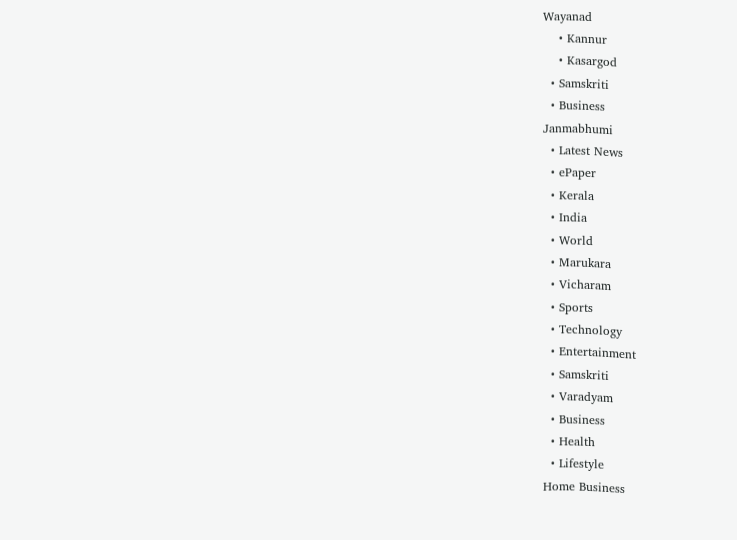Wayanad
    • Kannur
    • Kasargod
  • Samskriti
  • Business
Janmabhumi
  • Latest News
  • ePaper
  • Kerala
  • India
  • World
  • Marukara
  • Vicharam
  • Sports
  • Technology
  • Entertainment
  • Samskriti
  • Varadyam
  • Business
  • Health
  • Lifestyle
Home Business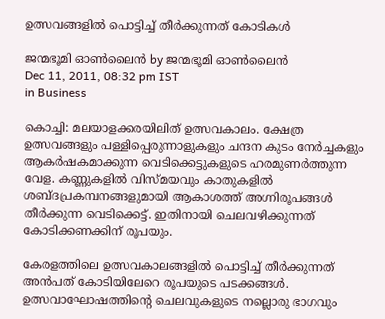ഉത്സവങ്ങളില്‍ പൊട്ടിച്ച്‌ തീര്‍ക്കുന്നത്‌ കോടികള്‍

ജന്മഭൂമി ഓണ്‍ലൈന്‍ by ജന്മഭൂമി ഓണ്‍ലൈന്‍
Dec 11, 2011, 08:32 pm IST
in Business

കൊച്ചി: മലയാളക്കരയിലിത്‌ ഉത്സവകാലം. ക്ഷേത്ര ഉത്സവങ്ങളും പള്ളിപ്പെരുന്നാളുകളും ചന്ദന കുടം നേര്‍ച്ചകളും ആകര്‍ഷകമാക്കുന്ന വെടിക്കെട്ടുകളുടെ ഹരമുണര്‍ത്തുന്ന വേള. കണ്ണുകളില്‍ വിസ്മയവും കാതുകളില്‍ ശബ്ദപ്രകമ്പനങ്ങളുമായി ആകാശത്ത്‌ അഗ്നിരൂപങ്ങള്‍ തീര്‍ക്കുന്ന വെടിക്കെട്ട്‌. ഇതിനായി ചെലവഴിക്കുന്നത്‌ കോടിക്കണക്കിന്‌ രൂപയും.

കേരളത്തിലെ ഉത്സവകാലങ്ങളില്‍ പൊട്ടിച്ച്‌ തീര്‍ക്കുന്നത്‌ അന്‍പത്‌ കോടിയിലേറെ രൂപയുടെ പടക്കങ്ങള്‍. ഉത്സവാഘോഷത്തിന്റെ ചെലവുകളുടെ നല്ലൊരു ഭാഗവും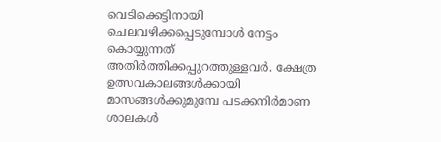വെടിക്കെട്ടിനായി ചെലവഴിക്കപ്പെടുമ്പോള്‍ നേട്ടം കൊയ്യുന്നത്‌ അതിര്‍ത്തിക്കപ്പുറത്തുള്ളവര്‍. ക്ഷേത്ര ഉത്സവകാലങ്ങള്‍ക്കായി മാസങ്ങള്‍ക്കുമുമ്പേ പടക്കനിര്‍മാണ ശാലകള്‍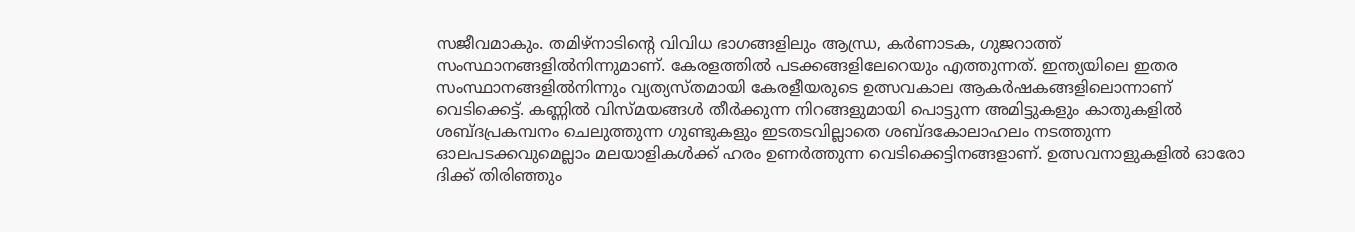സജീവമാകും. തമിഴ്‌നാടിന്റെ വിവിധ ഭാഗങ്ങളിലും ആന്ധ്ര, കര്‍ണാടക, ഗുജറാത്ത്‌ സംസ്ഥാനങ്ങളില്‍നിന്നുമാണ്‌. കേരളത്തില്‍ പടക്കങ്ങളിലേറെയും എത്തുന്നത്‌. ഇന്ത്യയിലെ ഇതര സംസ്ഥാനങ്ങളില്‍നിന്നും വ്യത്യസ്തമായി കേരളീയരുടെ ഉത്സവകാല ആകര്‍ഷകങ്ങളിലൊന്നാണ്‌ വെടിക്കെട്ട്‌. കണ്ണില്‍ വിസ്മയങ്ങള്‍ തീര്‍ക്കുന്ന നിറങ്ങളുമായി പൊട്ടുന്ന അമിട്ടുകളും കാതുകളില്‍ ശബ്ദപ്രകമ്പനം ചെലുത്തുന്ന ഗുണ്ടുകളും ഇടതടവില്ലാതെ ശബ്ദകോലാഹലം നടത്തുന്ന ഓലപടക്കവുമെല്ലാം മലയാളികള്‍ക്ക്‌ ഹരം ഉണര്‍ത്തുന്ന വെടിക്കെട്ടിനങ്ങളാണ്‌. ഉത്സവനാളുകളില്‍ ഓരോ ദിക്ക്‌ തിരിഞ്ഞും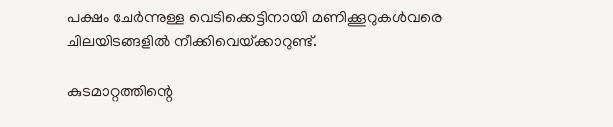പക്ഷം ചേര്‍ന്നുള്ള വെടിക്കെട്ടിനായി മണിക്കൂറുകള്‍വരെ ചിലയിടങ്ങളില്‍ നീക്കിവെയ്‌ക്കാറുണ്ട്‌.

കുടമാറ്റത്തിന്റെ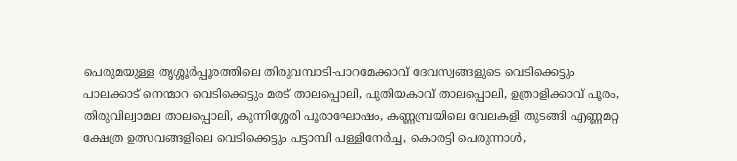പെരുമയുള്ള തൃശ്ശൂര്‍പ്പൂരത്തിലെ തിരുവമ്പാടി-പാറമേക്കാവ്‌ ദേവസ്വങ്ങളുടെ വെടിക്കെട്ടും പാലക്കാട്‌ നെന്മാറ വെടിക്കെട്ടും മരട്‌ താലപ്പൊലി, പുതിയകാവ്‌ താലപ്പൊലി, ഉത്രാളിക്കാവ്‌ പൂരം, തിരുവില്വാമല താലപ്പൊലി, കുന്നിശ്ശേരി പൂരാഘോഷം, കണ്ണമ്പ്രയിലെ വേലകളി തുടങ്ങി എണ്ണമറ്റ ക്ഷേത്ര ഉത്സവങ്ങളിലെ വെടിക്കെട്ടും പട്ടാമ്പി പള്ളിനേര്‍ച്ച, കൊരട്ടി പെരുന്നാള്‍,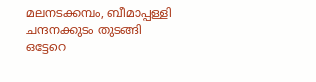മലനടക്കമ്പം, ബീമാപ്പള്ളി ചന്ദനക്കുടം തുടങ്ങി ഒട്ടേറെ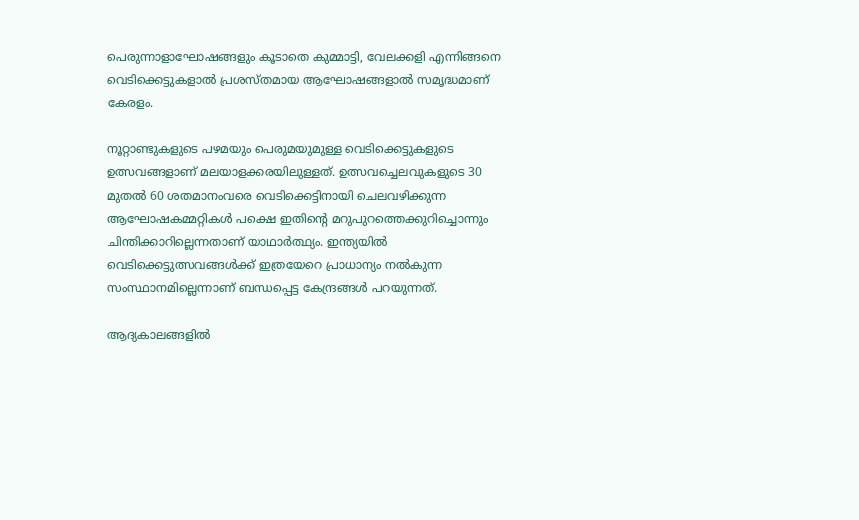പെരുന്നാളാഘോഷങ്ങളും കൂടാതെ കുമ്മാട്ടി, വേലക്കളി എന്നിങ്ങനെ വെടിക്കെട്ടുകളാല്‍ പ്രശസ്തമായ ആഘോഷങ്ങളാല്‍ സമൃദ്ധമാണ്‌ കേരളം.

നൂറ്റാണ്ടുകളുടെ പഴമയും പെരുമയുമുള്ള വെടിക്കെട്ടുകളുടെ ഉത്സവങ്ങളാണ്‌ മലയാളക്കരയിലുള്ളത്‌. ഉത്സവച്ചെലവുകളുടെ 30 മുതല്‍ 60 ശതമാനംവരെ വെടിക്കെട്ടിനായി ചെലവഴിക്കുന്ന ആഘോഷകമ്മറ്റികള്‍ പക്ഷെ ഇതിന്റെ മറുപുറത്തെക്കുറിച്ചൊന്നും ചിന്തിക്കാറില്ലെന്നതാണ്‌ യാഥാര്‍ത്ഥ്യം. ഇന്ത്യയില്‍ വെടിക്കെട്ടുത്സവങ്ങള്‍ക്ക്‌ ഇത്രയേറെ പ്രാധാന്യം നല്‍കുന്ന സംസ്ഥാനമില്ലെന്നാണ്‌ ബന്ധപ്പെട്ട കേന്ദ്രങ്ങള്‍ പറയുന്നത്‌.

ആദ്യകാലങ്ങളില്‍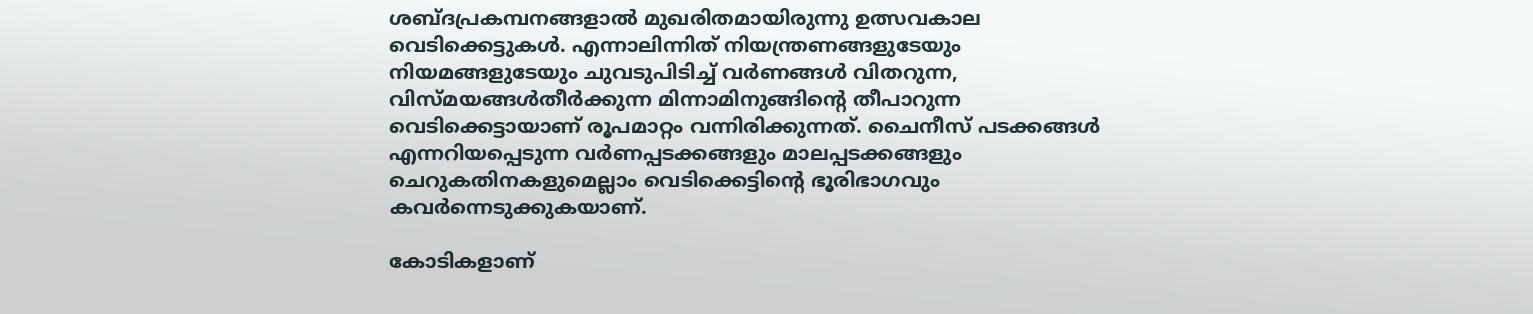ശബ്ദപ്രകമ്പനങ്ങളാല്‍ മുഖരിതമായിരുന്നു ഉത്സവകാല വെടിക്കെട്ടുകള്‍. എന്നാലിന്നിത്‌ നിയന്ത്രണങ്ങളുടേയും നിയമങ്ങളുടേയും ചുവടുപിടിച്ച്‌ വര്‍ണങ്ങള്‍ വിതറുന്ന, വിസ്മയങ്ങള്‍തീര്‍ക്കുന്ന മിന്നാമിനുങ്ങിന്റെ തീപാറുന്ന വെടിക്കെട്ടായാണ്‌ രൂപമാറ്റം വന്നിരിക്കുന്നത്‌. ചൈനീസ്‌ പടക്കങ്ങള്‍ എന്നറിയപ്പെടുന്ന വര്‍ണപ്പടക്കങ്ങളും മാലപ്പടക്കങ്ങളും ചെറുകതിനകളുമെല്ലാം വെടിക്കെട്ടിന്റെ ഭൂരിഭാഗവും കവര്‍ന്നെടുക്കുകയാണ്‌.

കോടികളാണ്‌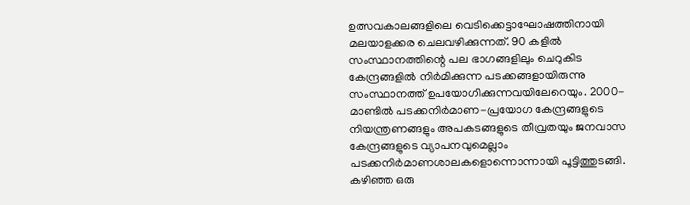ഉത്സവകാലങ്ങളിലെ വെടിക്കെട്ടാഘോഷത്തിനായി മലയാളക്കര ചെലവഴിക്കുന്നത്‌. 90 കളില്‍ സംസ്ഥാനത്തിന്റെ പല ഭാഗങ്ങളിലും ചെറുകിട കേന്ദ്രങ്ങളില്‍ നിര്‍മിക്കുന്ന പടക്കങ്ങളായിരുന്നു സംസ്ഥാനത്ത്‌ ഉപയോഗിക്കുന്നവയിലേറെയും. 2000-മാണ്ടില്‍ പടക്കനിര്‍മാണ-പ്രയോഗ കേന്ദ്രങ്ങളുടെ നിയന്ത്രണങ്ങളും അപകടങ്ങളുടെ തീവ്രതയും ജനവാസ കേന്ദ്രങ്ങളുടെ വ്യാപനവുമെല്ലാം പടക്കനിര്‍മാണശാലകളൊന്നൊന്നായി പൂട്ടിത്തുടങ്ങി. കഴിഞ്ഞ ഒരു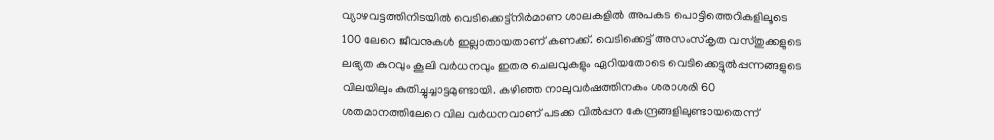വ്യാഴവട്ടത്തിനിടയില്‍ വെടിക്കെട്ട്നിര്‍മാണ ശാലകളില്‍ അപകട പൊട്ടിത്തെറികളിലൂടെ 100 ലേറെ ജീവനുകള്‍ ഇല്ലാതായതാണ്‌ കണക്ക്‌. വെടിക്കെട്ട്‌ അസംസ്കൃത വസ്തുക്കളുടെ ലഭ്യത കുറവും കൂലി വര്‍ധനവും ഇതര ചെലവുകളും ഏറിയതോടെ വെടിക്കെട്ടുല്‍പ്പന്നങ്ങളുടെ വിലയിലും കുതിച്ചുച്ചാട്ടമുണ്ടായി. കഴിഞ്ഞ നാലുവര്‍ഷത്തിനകം ശരാശരി 60 ശതമാനത്തിലേറെ വില വര്‍ധനവാണ്‌ പടക്ക വില്‍പ്പന കേന്ദ്രങ്ങളിലുണ്ടായതെന്ന്‌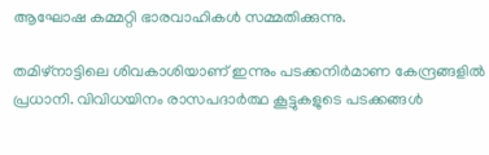ആഘോഷ കമ്മറ്റി ഭാരവാഹികള്‍ സമ്മതിക്കുന്നു.

തമിഴ്‌നാട്ടിലെ ശിവകാശിയാണ്‌ ഇന്നും പടക്കനിര്‍മാണ കേന്ദ്രങ്ങളില്‍ പ്രധാനി. വിവിധയിനം രാസപദാര്‍ത്ഥ കൂട്ടുകളുടെ പടക്കങ്ങള്‍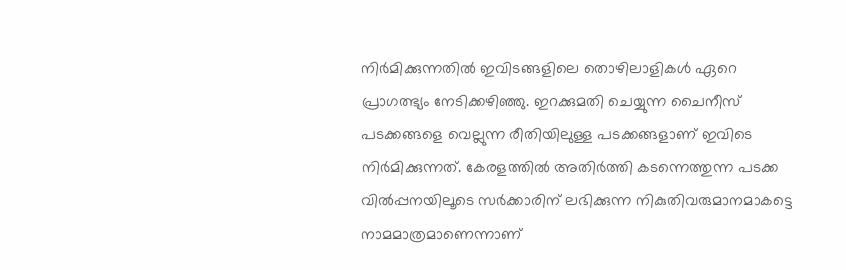നിര്‍മിക്കുന്നതില്‍ ഇവിടങ്ങളിലെ തൊഴിലാളികള്‍ ഏറെ പ്രാഗത്ഭ്യം നേടിക്കഴിഞ്ഞു. ഇറക്കുമതി ചെയ്യുന്ന ചൈനീസ്‌ പടക്കങ്ങളെ വെല്ലുന്ന രീതിയിലുള്ള പടക്കങ്ങളാണ്‌ ഇവിടെ നിര്‍മിക്കുന്നത്‌. കേരളത്തില്‍ അതിര്‍ത്തി കടന്നെത്തുന്ന പടക്ക വില്‍പ്പനയിലൂടെ സര്‍ക്കാരിന്‌ ലഭിക്കുന്ന നികുതിവരുമാനമാകട്ടെ നാമമാത്രമാണെന്നാണ്‌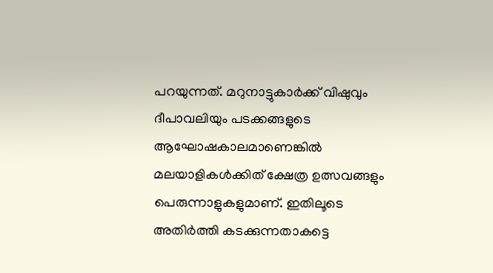പറയുന്നത്‌. മറുനാട്ടുകാര്‍ക്ക്‌ വിഷുവും ദീപാവലിയും പടക്കങ്ങളുടെ ആഘോഷകാലമാണെങ്കില്‍ മലയാളികള്‍ക്കിത്‌ ക്ഷേത്ര ഉത്സവങ്ങളും പെരുന്നാളുകളുമാണ്‌. ഇതിലൂടെ അതിര്‍ത്തി കടക്കുന്നതാകട്ടെ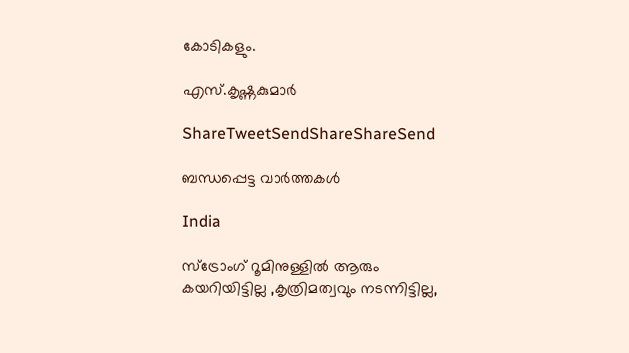കോടികളും.

എസ്‌.കൃഷ്ണകുമാര്‍

ShareTweetSendShareShareSend

ബന്ധപ്പെട്ട വാര്‍ത്തകള്‍

India

സ്ട്രോംഗ് റൂമിനുള്ളിൽ ആരും കയറിയിട്ടില്ല ,കൃത്രിമത്വവും നടന്നിട്ടില്ല,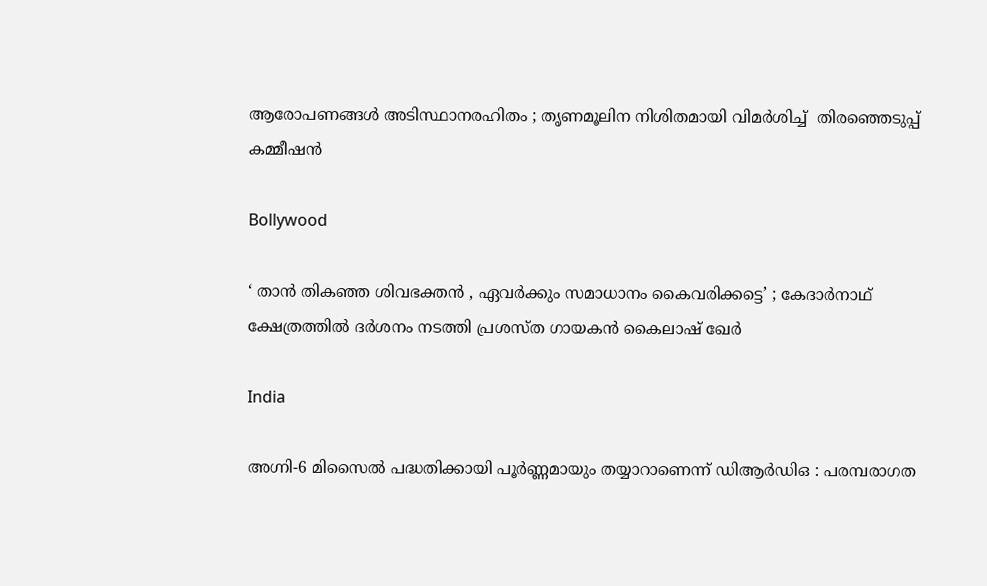ആരോപണങ്ങൾ അടിസ്ഥാനരഹിതം ; തൃണമൂലിന നിശിതമായി വിമർശിച്ച്  തിരഞ്ഞെടുപ്പ് കമ്മീഷൻ

Bollywood

‘ താൻ തികഞ്ഞ ശിവഭക്തൻ , ഏവർക്കും സമാധാനം കൈവരിക്കട്ടെ’ ; കേദാർനാഥ് ക്ഷേത്രത്തിൽ ദർശനം നടത്തി പ്രശസ്‌ത ഗായകൻ കൈലാഷ് ഖേർ

India

അഗ്നി-6 മിസൈൽ പദ്ധതിക്കായി പൂർണ്ണമായും തയ്യാറാണെന്ന് ഡിആർഡിഒ : പരമ്പരാഗത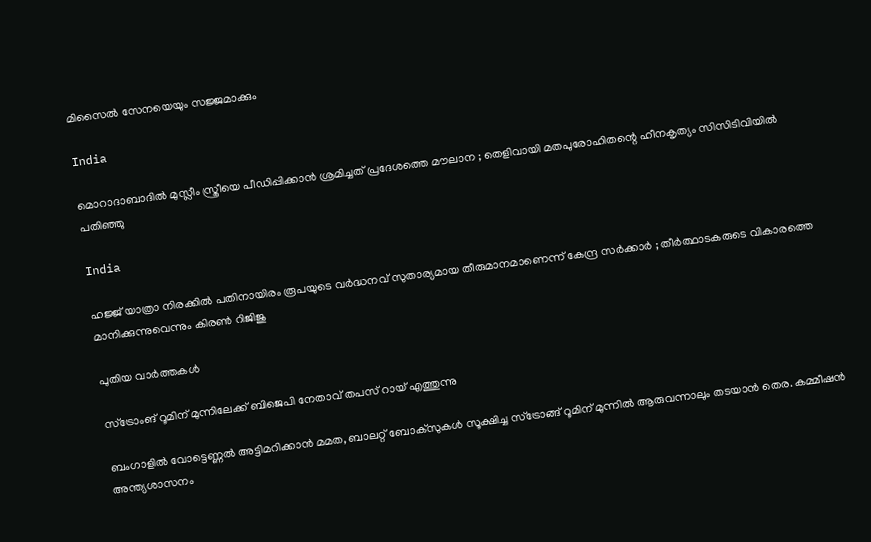മിസൈൽ സേനയെയും സജ്ജമാക്കും

India

മൊറാദാബാദിൽ മുസ്ലീം സ്ത്രീയെ പീഡിപ്പിക്കാൻ ശ്രമിച്ചത് പ്രദേശത്തെ മൗലാന ; തെളിവായി മതപുരോഹിതന്റെ ഹീനകൃത്യം സിസിടിവിയിൽ പതിഞ്ഞു

India

ഹജ്ജ് യാത്രാ നിരക്കിൽ പതിനായിരം രൂപയുടെ വർദ്ധനവ് സുതാര്യമായ തീരുമാനമാണെന്ന് കേന്ദ്ര സർക്കാർ ; തീർത്ഥാടകരുടെ വികാരത്തെ മാനിക്കുന്നുവെന്നും കിരൺ റിജിജു

പുതിയ വാര്‍ത്തകള്‍

സ്ട്രോംങ് റൂമിന് മുന്നിലേക്ക് ബിജെപി നേതാവ് തപസ് റായ് എത്തുന്നു

ബംഗാളില്‍ വോട്ടെണ്ണല്‍ അട്ടിമറിക്കാന്‍ മമത, ബാലറ്റ് ബോക്സുകള്‍ സൂക്ഷിച്ച സ്ട്രോങ്ങ് റൂമിന് മുന്നില്‍ ആരുവന്നാലും തടയാന്‍ തെര. കമ്മീഷന്‍ അന്ത്യശാസനം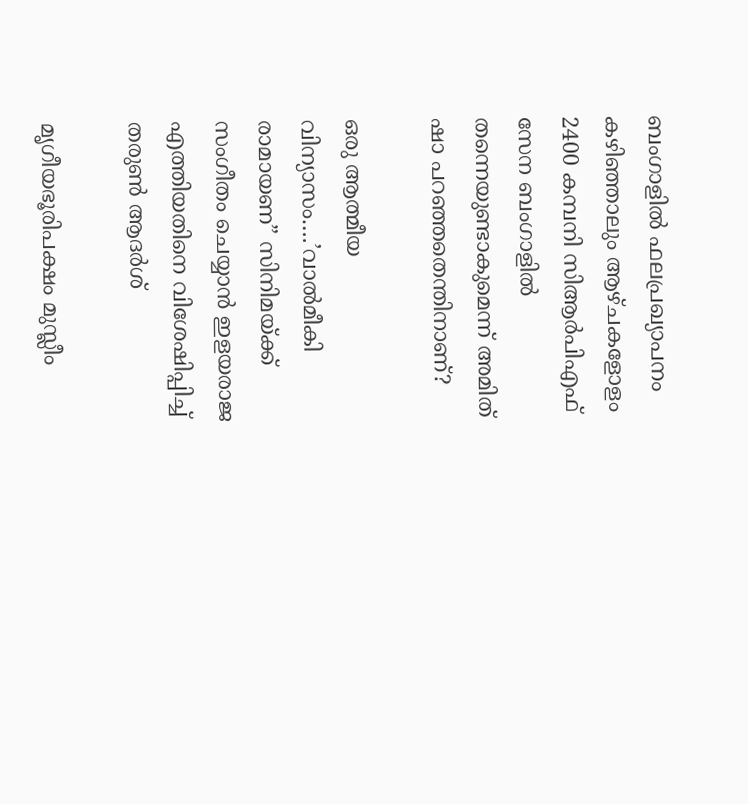ബംഗാളില്‍ ഫലപ്രഖ്യാപനം കഴിഞ്ഞാലും ആഴ്ചകളോളം 2400 കമ്പനി സിആര്‍പിഎഫ് സേന ബംഗാളില്‍ തന്നെയുണ്ടാകുമെന്ന് അമിത് ഷാ പറഞ്ഞതെന്തിനാണ്?

ഒരു ആത്മീയ വിന്യാസം….’വാല്‍മീകി രാമായണ” സിനിമയ്‌ക്ക് സംഗീതം ചെയ്യാന്‍ ഇളയരാജ എത്തിയതിനെ വിശേഷിപ്പിച്ച് തരുണ്‍ ആദര്‍ശ്

മൃഗീയഭൂരിപക്ഷം മുസ്ലീം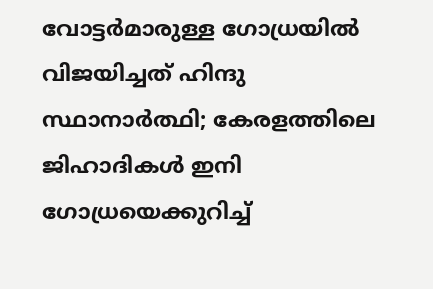വോട്ടര്‍മാരുള്ള ഗോധ്രയില്‍ വിജയിച്ചത് ഹിന്ദു സ്ഥാനാര്‍ത്ഥി; കേരളത്തിലെ ജിഹാദികള്‍ ഇനി ഗോധ്രയെക്കുറിച്ച്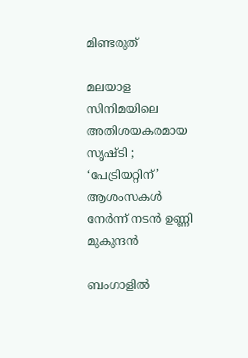മിണ്ടരുത്

മലയാള സിനിമയിലെ അതിശയകരമായ സൃഷ്ടി ; ‘പേട്രിയറ്റിന്’ ആശംസകൾ നേർന്ന് നടൻ ഉണ്ണി മുകുന്ദൻ

ബംഗാളില്‍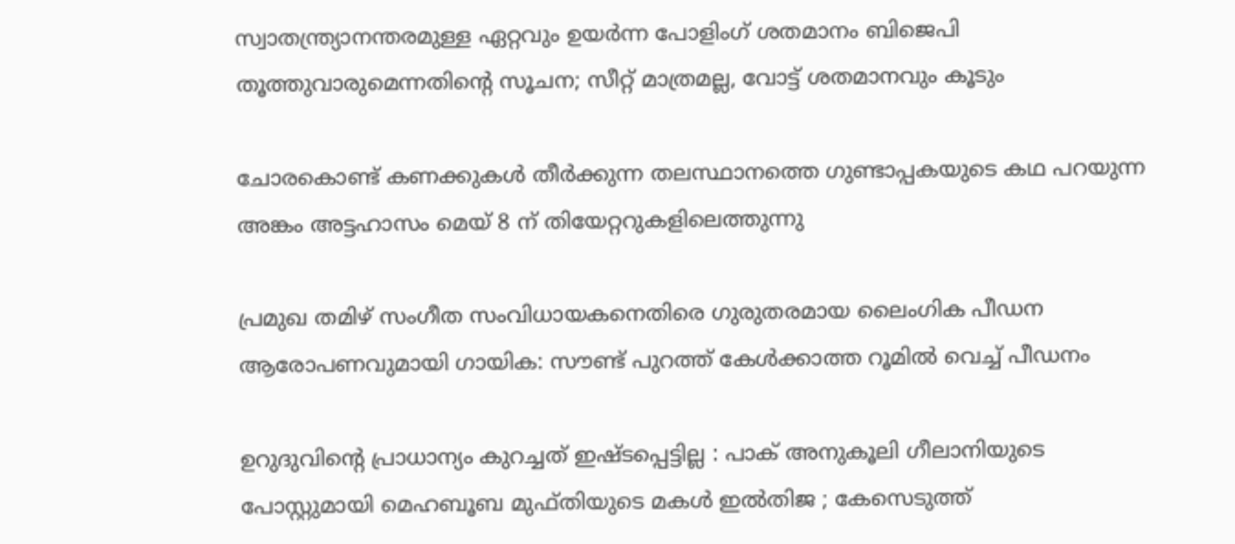സ്വാതന്ത്ര്യാനന്തരമുള്ള ഏറ്റവും ഉയര്‍ന്ന പോളിംഗ് ശതമാനം ബിജെപി തൂത്തുവാരുമെന്നതിന്റെ സൂചന; സീറ്റ് മാത്രമല്ല, വോട്ട് ശതമാനവും കൂടും

ചോരകൊണ്ട് കണക്കുകൾ തീർക്കുന്ന തലസ്ഥാനത്തെ ഗുണ്ടാപ്പകയുടെ കഥ പറയുന്ന അങ്കം അട്ടഹാസം മെയ് 8 ന് തിയേറ്ററുകളിലെത്തുന്നു

പ്രമുഖ തമിഴ് സംഗീത സംവിധായകനെതിരെ ഗുരുതരമായ ലൈംഗിക പീഡന ആരോപണവുമായി ഗായിക: സൗണ്ട് പുറത്ത് കേൾക്കാത്ത റൂമിൽ വെച്ച് പീഡനം

ഉറുദുവിന്റെ പ്രാധാന്യം കുറച്ചത് ഇഷ്ടപ്പെട്ടില്ല : പാക് അനുകൂലി ഗീലാനിയുടെ പോസ്റ്റുമായി മെഹബൂബ മുഫ്തിയുടെ മകൾ ഇൽതിജ ; കേസെടുത്ത്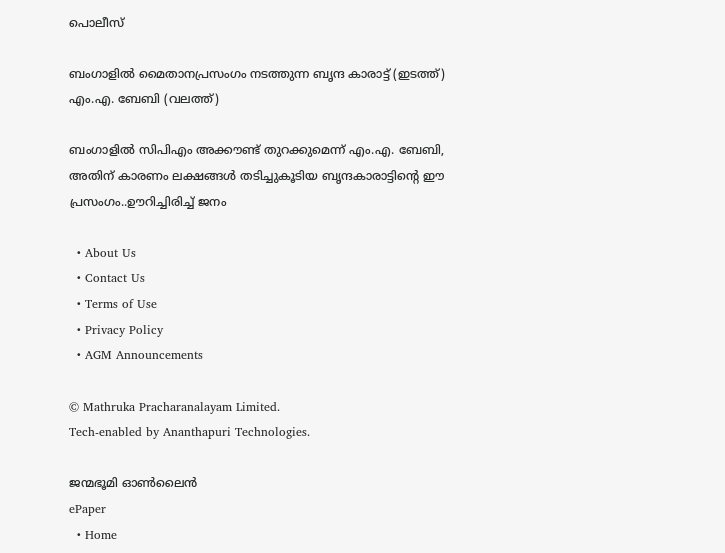പൊലീസ്

ബംഗാളില്‍ മൈതാനപ്രസംഗം നടത്തുന്ന ബൃന്ദ കാരാട്ട് (ഇടത്ത്) എം.എ. ബേബി (വലത്ത്)

ബംഗാളില്‍ സിപിഎം അക്കൗണ്ട് തുറക്കുമെന്ന് എം.എ. ബേബി, അതിന് കാരണം ലക്ഷങ്ങള്‍ തടിച്ചുകൂടിയ ബൃന്ദകാരാട്ടിന്റെ ഈ പ്രസംഗം..ഊറിച്ചിരിച്ച് ജനം

  • About Us
  • Contact Us
  • Terms of Use
  • Privacy Policy
  • AGM Announcements

© Mathruka Pracharanalayam Limited.
Tech-enabled by Ananthapuri Technologies.

ജന്മഭൂമി ഓണ്‍ലൈന്‍
ePaper
  • Home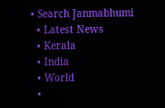• Search Janmabhumi
  • Latest News
  • Kerala
  • India
  • World
  •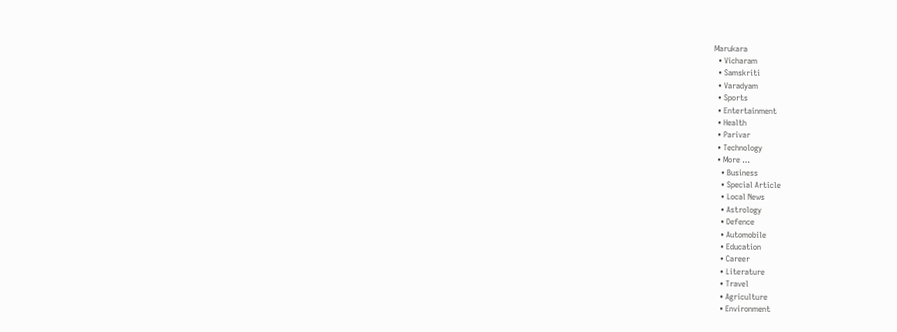Marukara
  • Vicharam
  • Samskriti
  • Varadyam
  • Sports
  • Entertainment
  • Health
  • Parivar
  • Technology
  • More …
    • Business
    • Special Article
    • Local News
    • Astrology
    • Defence
    • Automobile
    • Education
    • Career
    • Literature
    • Travel
    • Agriculture
    • Environment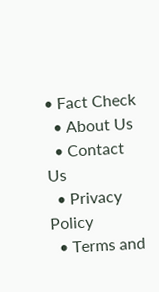• Fact Check
  • About Us
  • Contact Us
  • Privacy Policy
  • Terms and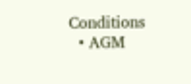Conditions
  • AGM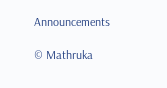Announcements

© Mathruka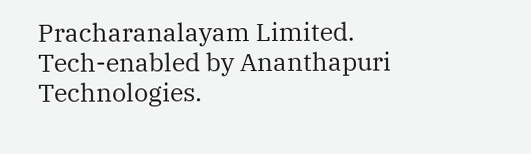Pracharanalayam Limited.
Tech-enabled by Ananthapuri Technologies.